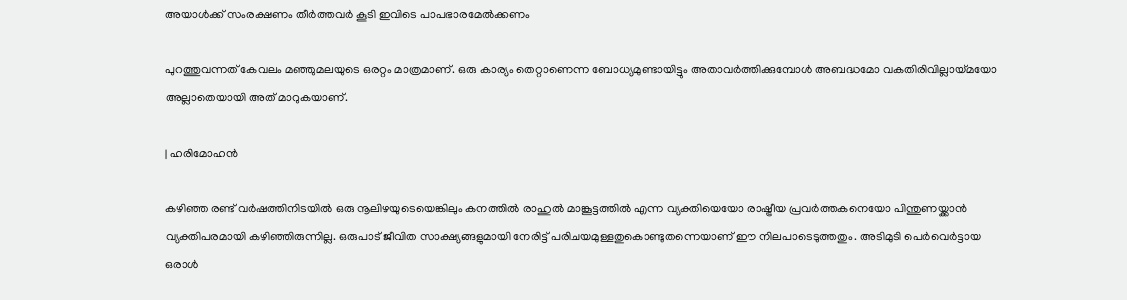അയാൾക്ക് സംരക്ഷണം തീർത്തവർ കൂടി ഇവിടെ പാപഭാരമേൽക്കണം

പുറത്തുവന്നത് കേവലം മഞ്ഞുമലയുടെ ഒരറ്റം മാത്രമാണ്. ഒരു കാര്യം തെറ്റാണെന്ന ബോധ്യമുണ്ടായിട്ടും അതാവർത്തിക്കുമ്പോൾ അബദ്ധമോ വകതിരിവില്ലായ്മയോ അല്ലാതെയായി അത് മാറുകയാണ്.

| ഹരിമോഹൻ

കഴിഞ്ഞ രണ്ട് വർഷത്തിനിടയിൽ ഒരു നൂലിഴയുടെയെങ്കിലും കനത്തിൽ രാഹുൽ മാങ്കൂട്ടത്തിൽ എന്ന വ്യക്തിയെയോ രാഷ്ട്രീയ പ്രവർത്തകനെയോ പിന്തുണയ്ക്കാൻ വ്യക്തിപരമായി കഴിഞ്ഞിരുന്നില്ല. ഒരുപാട് ജീവിത സാക്ഷ്യങ്ങളുമായി നേരിട്ട് പരിചയമുള്ളതുകൊണ്ടുതന്നെയാണ് ഈ നിലപാടെടുത്തതും. അടിമുടി പെർവെർട്ടായ ഒരാൾ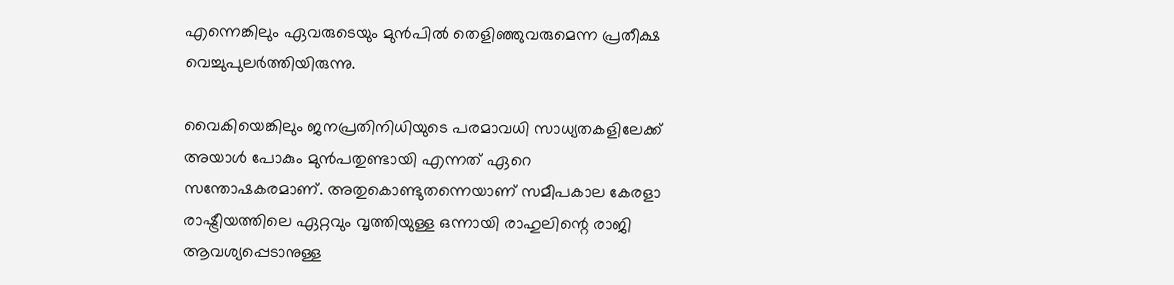എന്നെങ്കിലും ഏവരുടെയും മുൻപിൽ തെളിഞ്ഞുവരുമെന്ന പ്രതീക്ഷ വെച്ചുപുലർത്തിയിരുന്നു.

വൈകിയെങ്കിലും ജനപ്രതിനിധിയുടെ പരമാവധി സാധ്യതകളിലേക്ക് അയാൾ പോകും മുൻപതുണ്ടായി എന്നത് ഏറെ സന്തോഷകരമാണ്. അതുകൊണ്ടുതന്നെയാണ് സമീപകാല കേരളാ രാഷ്ട്രീയത്തിലെ ഏറ്റവും വൃത്തിയുള്ള ഒന്നായി രാഹുലിന്റെ രാജി ആവശ്യപ്പെടാനുള്ള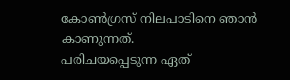കോൺഗ്രസ് നിലപാടിനെ ഞാൻ കാണുന്നത്.
പരിചയപ്പെടുന്ന ഏത്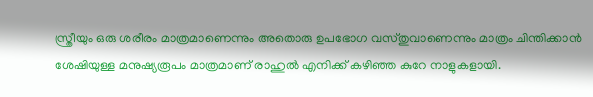സ്ത്രീയും ഒരു ശരീരം മാത്രമാണെന്നും അതൊരു ഉപഭോഗ വസ്തുവാണെന്നും മാത്രം ചിന്തിക്കാൻ ശേഷിയുള്ള മനുഷ്യരൂപം മാത്രമാണ് രാഹുൽ എനിക്ക് കഴിഞ്ഞ കുറേ നാളുകളായി.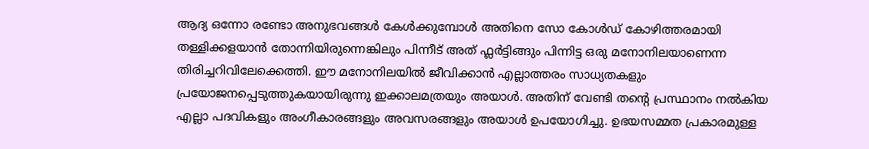ആദ്യ ഒന്നോ രണ്ടോ അനുഭവങ്ങൾ കേൾക്കുമ്പോൾ അതിനെ സോ കോൾഡ് കോഴിത്തരമായി തള്ളിക്കളയാൻ തോന്നിയിരുന്നെങ്കിലും പിന്നീട് അത് ഫ്ലർട്ടിങ്ങും പിന്നിട്ട ഒരു മനോനിലയാണെന്ന തിരിച്ചറിവിലേക്കെത്തി. ഈ മനോനിലയിൽ ജീവിക്കാൻ എല്ലാത്തരം സാധ്യതകളും പ്രയോജനപ്പെടുത്തുകയായിരുന്നു ഇക്കാലമത്രയും അയാൾ. അതിന് വേണ്ടി തന്റെ പ്രസ്ഥാനം നൽകിയ എല്ലാ പദവികളും അംഗീകാരങ്ങളും അവസരങ്ങളും അയാൾ ഉപയോഗിച്ചു. ഉഭയസമ്മത പ്രകാരമുള്ള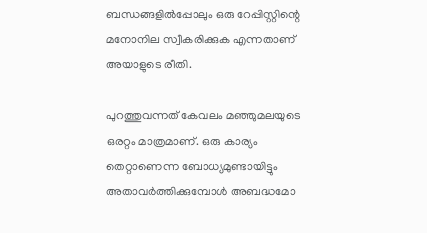ബന്ധങ്ങളിൽപ്പോലും ഒരു റേപ്പിസ്റ്റിന്റെ മനോനില സ്വീകരിക്കുക എന്നതാണ് അയാളുടെ രീതി.

പുറത്തുവന്നത് കേവലം മഞ്ഞുമലയുടെ ഒരറ്റം മാത്രമാണ്. ഒരു കാര്യം തെറ്റാണെന്ന ബോധ്യമുണ്ടായിട്ടും അതാവർത്തിക്കുമ്പോൾ അബദ്ധമോ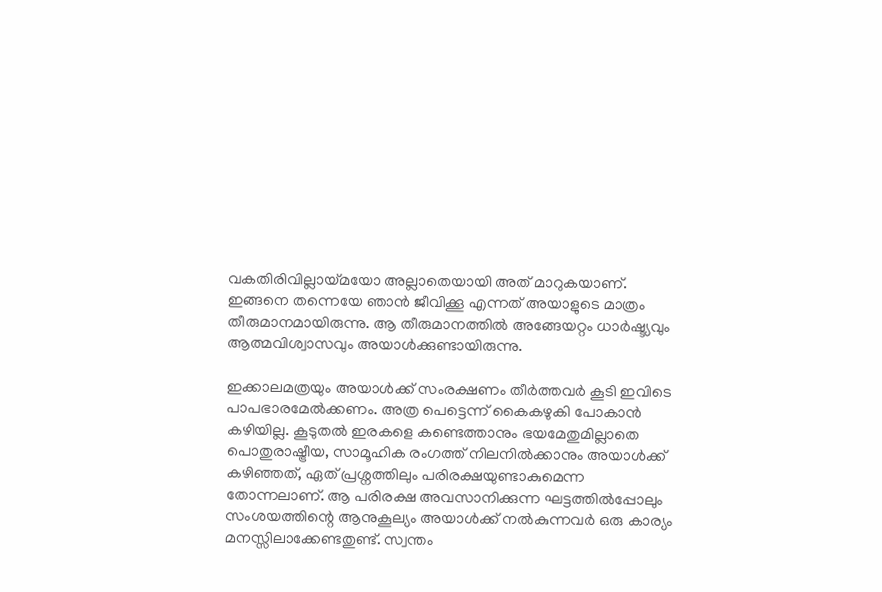വകതിരിവില്ലായ്മയോ അല്ലാതെയായി അത് മാറുകയാണ്. ഇങ്ങനെ തന്നെയേ ഞാൻ ജീവിക്കൂ എന്നത് അയാളുടെ മാത്രം തീരുമാനമായിരുന്നു. ആ തീരുമാനത്തിൽ അങ്ങേയറ്റം ധാർഷ്ട്യവും ആത്മവിശ്വാസവും അയാൾക്കുണ്ടായിരുന്നു.

ഇക്കാലമത്രയും അയാൾക്ക് സംരക്ഷണം തീർത്തവർ കൂടി ഇവിടെ പാപഭാരമേൽക്കണം. അത്ര പെട്ടെന്ന് കൈകഴുകി പോകാൻ കഴിയില്ല. കൂടുതൽ ഇരകളെ കണ്ടെത്താനും ഭയമേതുമില്ലാതെ പൊതുരാഷ്ട്രീയ, സാമൂഹിക രംഗത്ത് നിലനിൽക്കാനും അയാൾക്ക് കഴിഞ്ഞത്, ഏത് പ്രശ്നത്തിലും പരിരക്ഷയുണ്ടാകുമെന്ന തോന്നലാണ്. ആ പരിരക്ഷ അവസാനിക്കുന്ന ഘട്ടത്തിൽപ്പോലും സംശയത്തിന്റെ ആനുകൂല്യം അയാൾക്ക് നൽകുന്നവർ ഒരു കാര്യം മനസ്സിലാക്കേണ്ടതുണ്ട്. സ്വന്തം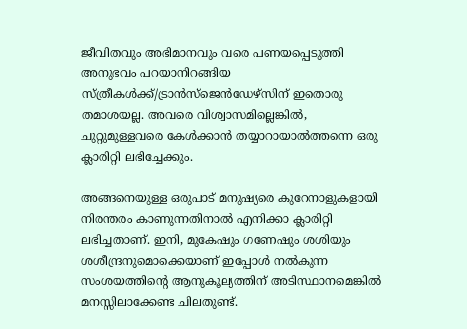ജീവിതവും അഭിമാനവും വരെ പണയപ്പെടുത്തി അനുഭവം പറയാനിറങ്ങിയ സ്ത്രീകൾക്ക്/ട്രാൻസ്ജെൻഡേഴ്സിന് ഇതൊരു തമാശയല്ല. അവരെ വിശ്വാസമില്ലെങ്കിൽ, ചുറ്റുമുള്ളവരെ കേൾക്കാൻ തയ്യാറായാൽത്തന്നെ ഒരു ക്ലാരിറ്റി ലഭിച്ചേക്കും.

അങ്ങനെയുള്ള ഒരുപാട് മനുഷ്യരെ കുറേനാളുകളായി നിരന്തരം കാണുന്നതിനാൽ എനിക്കാ ക്ലാരിറ്റി ലഭിച്ചതാണ്. ഇനി, മുകേഷും ഗണേഷും ശശിയും ശശീന്ദ്രനുമൊക്കെയാണ് ഇപ്പോൾ നൽകുന്ന സംശയത്തിന്റെ ആനുകൂല്യത്തിന് അടിസ്ഥാനമെങ്കിൽ മനസ്സിലാക്കേണ്ട ചിലതുണ്ട്.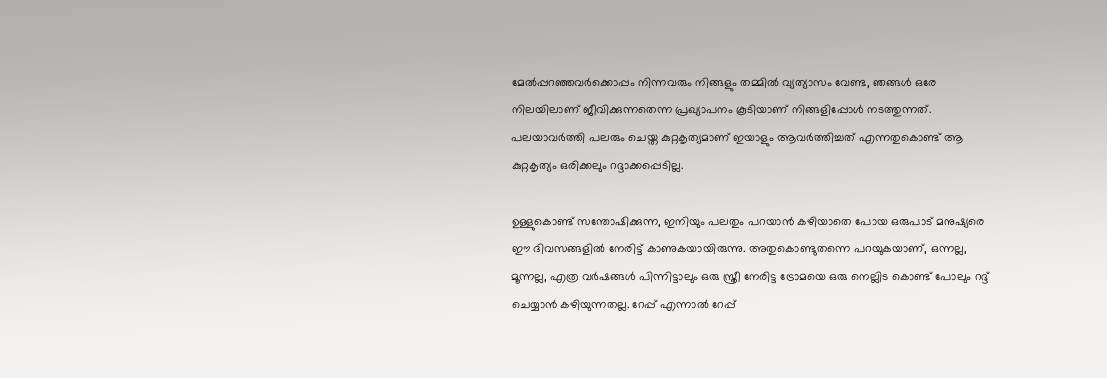മേൽപ്പറഞ്ഞവർക്കൊപ്പം നിന്നവരും നിങ്ങളും തമ്മിൽ വ്യത്യാസം വേണ്ട, ഞങ്ങൾ ഒരേ നിലയിലാണ് ജീവിക്കുന്നതെന്ന പ്രഖ്യാപനം കൂടിയാണ് നിങ്ങളിപ്പോൾ നടത്തുന്നത്. പലയാവർത്തി പലരും ചെയ്ത കുറ്റകൃത്യമാണ് ഇയാളും ആവർത്തിച്ചത് എന്നതുകൊണ്ട് ആ കുറ്റകൃത്യം ഒരിക്കലും റദ്ദാക്കപ്പെടില്ല.

ഉള്ളുകൊണ്ട് സന്തോഷിക്കുന്ന, ഇനിയും പലതും പറയാൻ കഴിയാതെ പോയ ഒരുപാട് മനുഷ്യരെ ഈ ദിവസങ്ങളിൽ നേരിട്ട് കാണുകയായിരുന്നു. അതുകൊണ്ടുതന്നെ പറയുകയാണ്, ഒന്നല്ല, മൂന്നല്ല, എത്ര വർഷങ്ങൾ പിന്നിട്ടാലും ഒരു സ്ത്രീ നേരിട്ട ട്രോമയെ ഒരു നെല്ലിട കൊണ്ട് പോലും റദ്ദ് ചെയ്യാൻ കഴിയുന്നതല്ല. റേപ്പ് എന്നാൽ റേപ്പ്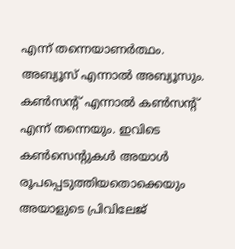എന്ന് തന്നെയാണർത്ഥം. അബ്യൂസ് എന്നാൽ അബ്യൂസും. കൺസന്റ് എന്നാൽ കൺസന്റ് എന്ന് തന്നെയും. ഇവിടെ കൺസെന്റുകൾ അയാൾ രൂപപ്പെടുത്തിയതൊക്കെയും അയാളുടെ പ്രിവിലേജ്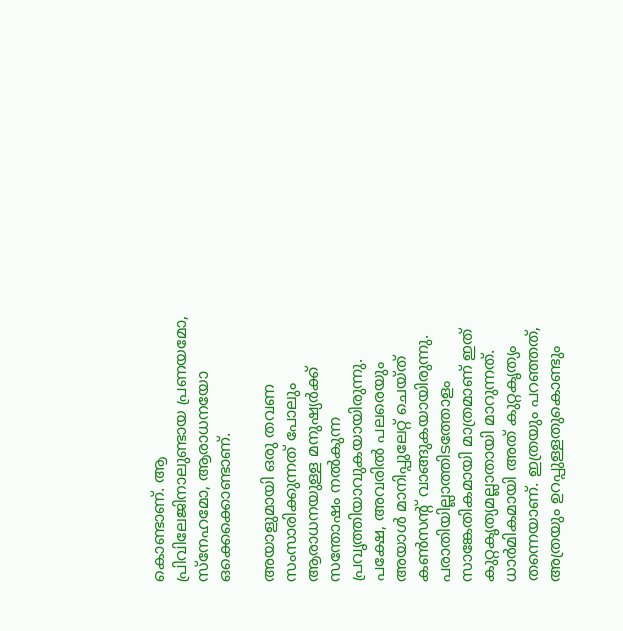കൊണ്ടാണ്. ആ പ്രിവിലേജിനാലുണ്ടായ പ്രണയമോ, സ്നേഹമോ, ആരാധനയോ ഒക്കെക്കൊണ്ടാണ്.

അയാളുമായി ഒരു തവണ സംസാരിക്കുന്നത് പോലും ആരാധനയുള്ള മനുഷ്യർക്ക് സന്തോഷം നൽകുന്ന പ്രവൃത്തിയാവുകയായിരുന്നു. പക്ഷേ, അവരിൽ പലരെയും അയാൾ മാനിപ്പുലേറ്റ് ചെയ്ത് കൺസന്റ് വാങ്ങുകയായിരുന്നു. പരാതിയില്ലാത്തിടത്തോളം സാങ്കേതികമായി മാത്രമാണ് ഇത് കുറ്റകൃത്യമല്ലാതായി മാറുന്നത്. ധാർമികമായി അത് കുറ്റകൃത്യം തന്നെയാണ്. ഇത്രയും പറഞ്ഞത്, അത്രയും ഉറപ്പുള്ളതുകൊണ്ടും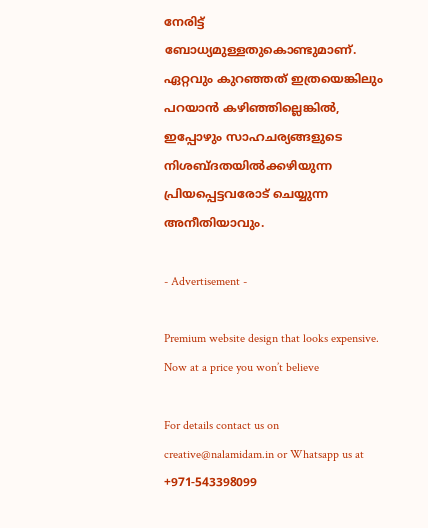നേരിട്ട് ബോധ്യമുള്ളതുകൊണ്ടുമാണ്. ഏറ്റവും കുറഞ്ഞത് ഇത്രയെങ്കിലും പറയാൻ കഴിഞ്ഞില്ലെങ്കിൽ, ഇപ്പോഴും സാഹചര്യങ്ങളുടെ നിശബ്ദതയിൽക്കഴിയുന്ന പ്രിയപ്പെട്ടവരോട് ചെയ്യുന്ന അനീതിയാവും.

- Advertisement -

Premium website design that looks expensive. Now at a price you won’t believe

For details contact us on creative@nalamidam.in or Whatsapp us at +971-543398099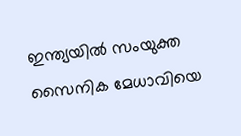ഇന്ത്യയിൽ സംയുക്ത സൈനിക മേധാവിയെ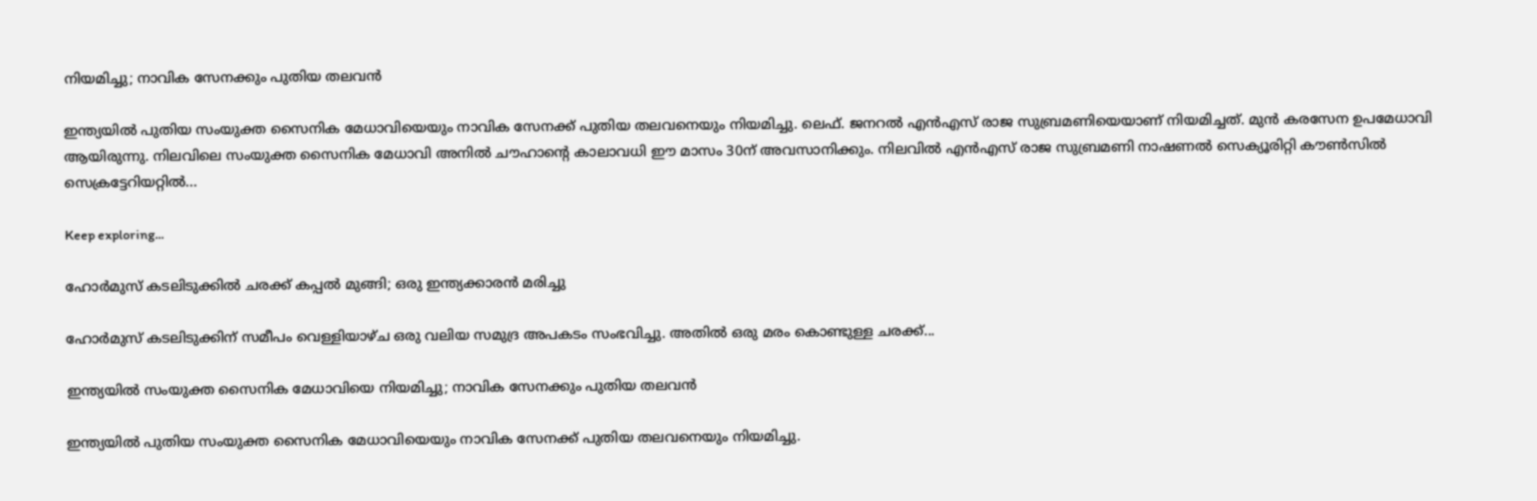നിയമിച്ചു; നാവിക സേനക്കും പുതിയ തലവൻ

ഇന്ത്യയിൽ പുതിയ സംയുക്ത സൈനിക മേധാവിയെയും നാവിക സേനക്ക് പുതിയ തലവനെയും നിയമിച്ചു. ലെഫ്. ജനറൽ എൻഎസ് രാജ സുബ്രമണിയെയാണ് നിയമിച്ചത്. മുൻ കരസേന ഉപമേധാവി ആയിരുന്നു. നിലവിലെ സംയുക്ത സൈനിക മേധാവി അനിൽ ചൗഹാൻ്റെ കാലാവധി ഈ മാസം 30ന് അവസാനിക്കും. നിലവിൽ എൻഎസ് രാജ സുബ്രമണി നാഷണൽ സെക്യൂരിറ്റി കൗൺസിൽ സെക്രട്ടേറിയറ്റിൽ...

Keep exploring...

ഹോർമുസ് കടലിടുക്കിൽ ചരക്ക് കപ്പൽ മുങ്ങി; ഒരു ഇന്ത്യക്കാരൻ മരിച്ചു

ഹോർമുസ് കടലിടുക്കിന് സമീപം വെള്ളിയാഴ്‌ച ഒരു വലിയ സമുദ്ര അപകടം സംഭവിച്ചു. അതിൽ ഒരു മരം കൊണ്ടുള്ള ചരക്ക്...

ഇന്ത്യയിൽ സംയുക്ത സൈനിക മേധാവിയെ നിയമിച്ചു; നാവിക സേനക്കും പുതിയ തലവൻ

ഇന്ത്യയിൽ പുതിയ സംയുക്ത സൈനിക മേധാവിയെയും നാവിക സേനക്ക് പുതിയ തലവനെയും നിയമിച്ചു.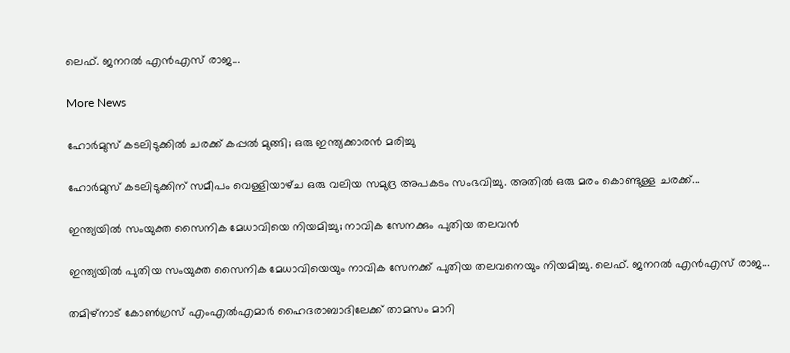ലെഫ്. ജനറൽ എൻഎസ് രാജ...

More News

ഹോർമുസ് കടലിടുക്കിൽ ചരക്ക് കപ്പൽ മുങ്ങി; ഒരു ഇന്ത്യക്കാരൻ മരിച്ചു

ഹോർമുസ് കടലിടുക്കിന് സമീപം വെള്ളിയാഴ്‌ച ഒരു വലിയ സമുദ്ര അപകടം സംഭവിച്ചു. അതിൽ ഒരു മരം കൊണ്ടുള്ള ചരക്ക്...

ഇന്ത്യയിൽ സംയുക്ത സൈനിക മേധാവിയെ നിയമിച്ചു; നാവിക സേനക്കും പുതിയ തലവൻ

ഇന്ത്യയിൽ പുതിയ സംയുക്ത സൈനിക മേധാവിയെയും നാവിക സേനക്ക് പുതിയ തലവനെയും നിയമിച്ചു. ലെഫ്. ജനറൽ എൻഎസ് രാജ...

തമിഴ്‌നാട് കോൺഗ്രസ് എംഎൽഎമാർ ഹൈദരാബാദിലേക്ക് താമസം മാറി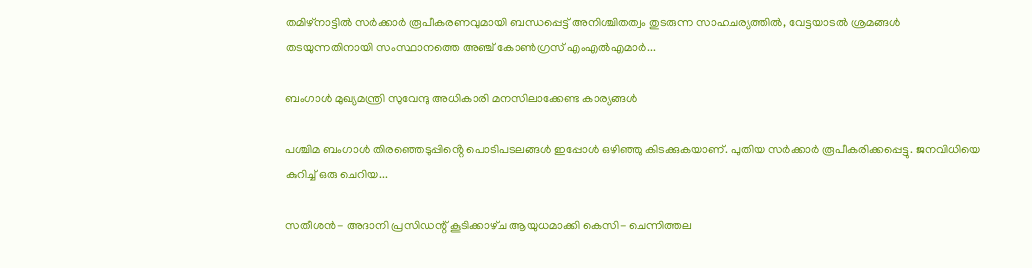തമിഴ്‌നാട്ടിൽ സർക്കാർ രൂപീകരണവുമായി ബന്ധപ്പെട്ട് അനിശ്ചിതത്വം തുടരുന്ന സാഹചര്യത്തിൽ, വേട്ടയാടൽ ശ്രമങ്ങൾ തടയുന്നതിനായി സംസ്ഥാനത്തെ അഞ്ച് കോൺഗ്രസ് എംഎൽഎമാർ...

ബംഗാൾ മുഖ്യമന്ത്രി സുവേന്ദു അധികാരി മനസിലാക്കേണ്ട കാര്യങ്ങൾ

പശ്ചിമ ബംഗാൾ തിരഞ്ഞെടുപ്പിൻ്റെ പൊടിപടലങ്ങൾ ഇപ്പോൾ ഒഴിഞ്ഞു കിടക്കുകയാണ്. പുതിയ സർക്കാർ രൂപീകരിക്കപ്പെട്ടു. ജനവിധിയെ കുറിച്ച് ഒരു ചെറിയ...

സതീശന്‍- അദാനി പ്രസിഡന്റ് കൂടിക്കാഴ്‌ച ആയുധമാക്കി കെസി- ചെന്നിത്തല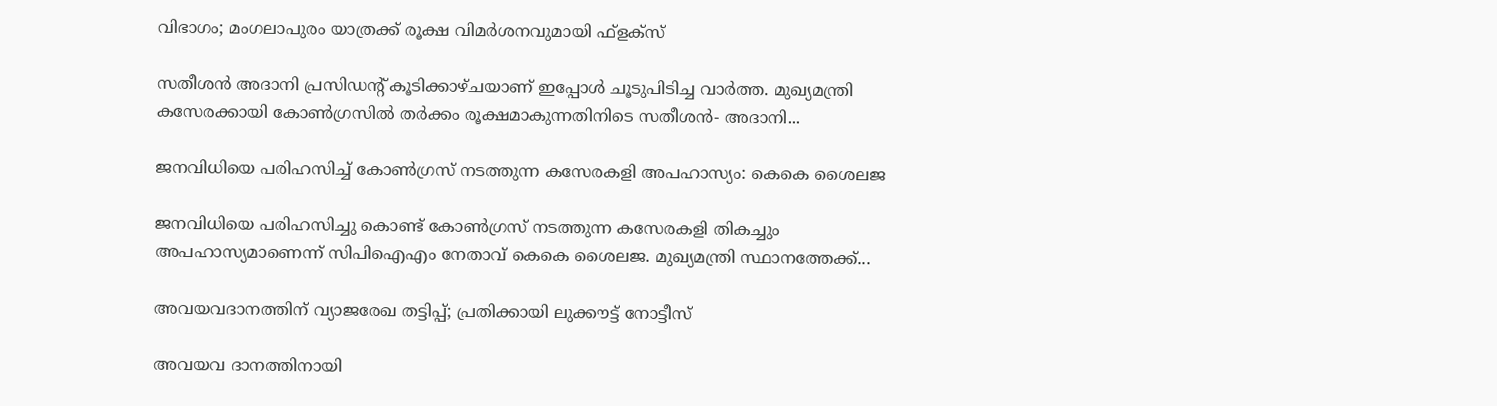വിഭാഗം; മംഗലാപുരം യാത്രക്ക് രൂക്ഷ വിമർശനവുമായി ഫ്‌ളക്‌സ്

സതീശൻ അദാനി പ്രസിഡന്റ് കൂടിക്കാഴ്‌ചയാണ് ഇപ്പോൾ ചൂടുപിടിച്ച വാർത്ത. മുഖ്യമന്ത്രി കസേരക്കായി കോൺഗ്രസിൽ തർക്കം രൂക്ഷമാകുന്നതിനിടെ സതീശന്‍- അദാനി...

ജനവിധിയെ പരിഹസിച്ച് കോണ്‍ഗ്രസ് നടത്തുന്ന കസേരകളി അപഹാസ്യം: കെകെ ശൈലജ

ജനവിധിയെ പരിഹസിച്ചു കൊണ്ട് കോണ്‍ഗ്രസ് നടത്തുന്ന കസേരകളി തികച്ചും അപഹാസ്യമാണെന്ന് സിപിഐഎം നേതാവ് കെകെ ശൈലജ. മുഖ്യമന്ത്രി സ്ഥാനത്തേക്ക്...

അവയവദാനത്തിന് വ്യാജരേഖ തട്ടിപ്പ്; പ്രതിക്കായി ലുക്കൗട്ട് നോട്ടീസ്

അവയവ ദാനത്തിനായി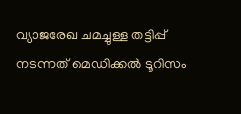വ്യാജരേഖ ചമച്ചുള്ള തട്ടിപ്പ് നടന്നത് മെഡിക്കല്‍ ടൂറിസം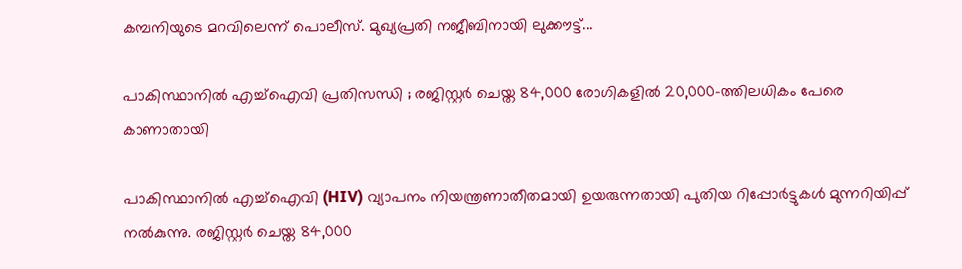കമ്പനിയുടെ മറവിലെന്ന് പൊലീസ്. മുഖ്യപ്രതി നജീബിനായി ലുക്കൗട്ട്...

പാകിസ്ഥാനിൽ എച്ച്ഐവി പ്രതിസന്ധി ; രജിസ്റ്റർ ചെയ്ത 84,000 രോഗികളിൽ 20,000-ത്തിലധികം പേരെ കാണാതായി

പാകിസ്ഥാനിൽ എച്ച്ഐവി (HIV) വ്യാപനം നിയന്ത്രണാതീതമായി ഉയരുന്നതായി പുതിയ റിപ്പോർട്ടുകൾ മുന്നറിയിപ്പ് നൽകുന്നു. രജിസ്റ്റർ ചെയ്ത 84,000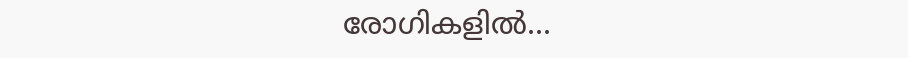രോഗികളിൽ...